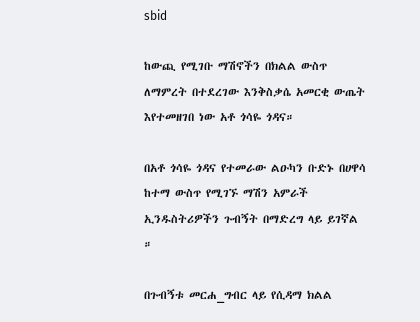sbid

ከውጪ የሚገቡ ማሽኖችን በክልል ውስጥ ለማምረት በተደረገው እንቅስቃሴ አመርቂ ውጤት እየተመዘገበ ነው አቶ ጎሳዬ ጎዳና።

በአቶ ጎሳዬ ጎዳና የተመራው ልዑካን ቡድኑ በሀዋሳ ከተማ ውስጥ የሚገኙ ማሽን አምራች ኢንዱስትሪዎችን ጉብኝት በማድረግ ላይ ይገኛል ።

በጉብኝቱ መርሐ_ግብር ላይ የሲዳማ ክልል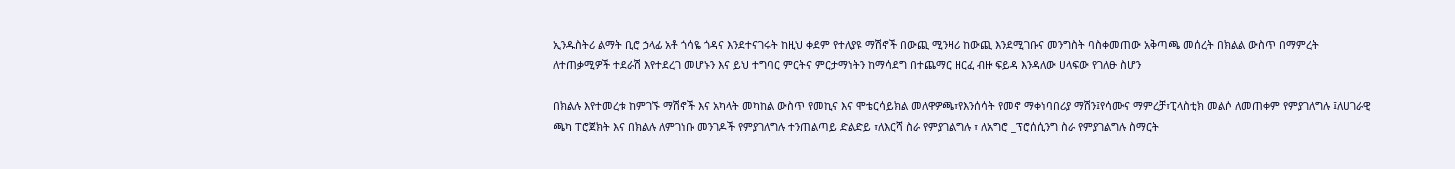ኢንዱስትሪ ልማት ቢሮ ኃላፊ አቶ ጎሳዬ ጎዳና እንደተናገሩት ከዚህ ቀደም የተለያዩ ማሽኖች በውጪ ሚንዛሪ ከውጪ እንደሚገቡና መንግስት ባስቀመጠው አቅጣጫ መሰረት በክልል ውስጥ በማምረት ለተጠቃሚዎች ተደራሽ እየተደረገ መሆኑን እና ይህ ተግባር ምርትና ምርታማነትን ከማሳደግ በተጨማር ዘርፈ ብዙ ፍይዳ እንዳለው ሀላፍው የገለፁ ስሆን

በክልሉ እየተመረቱ ከምገኙ ማሽኖች እና አካላት መካከል ውስጥ የመኪና እና ሞቴርሳይክል መለዋዎጫ፣የእንሰሳት የመኖ ማቀነባበሪያ ማሽን፤የሳሙና ማምረቻ፣ፒላስቲክ መልሶ ለመጠቀም የምያገለግሉ ፤ለሀገራዊ ጫካ ፐሮጀክት እና በክልሉ ለምገነቡ መንገዶች የምያገለግሉ ተንጠልጣይ ድልድይ ፣ለእርሻ ስራ የምያገልግሉ ፣ ለአግሮ _ፕሮሰሲንግ ስራ የምያገልግሉ ስማርት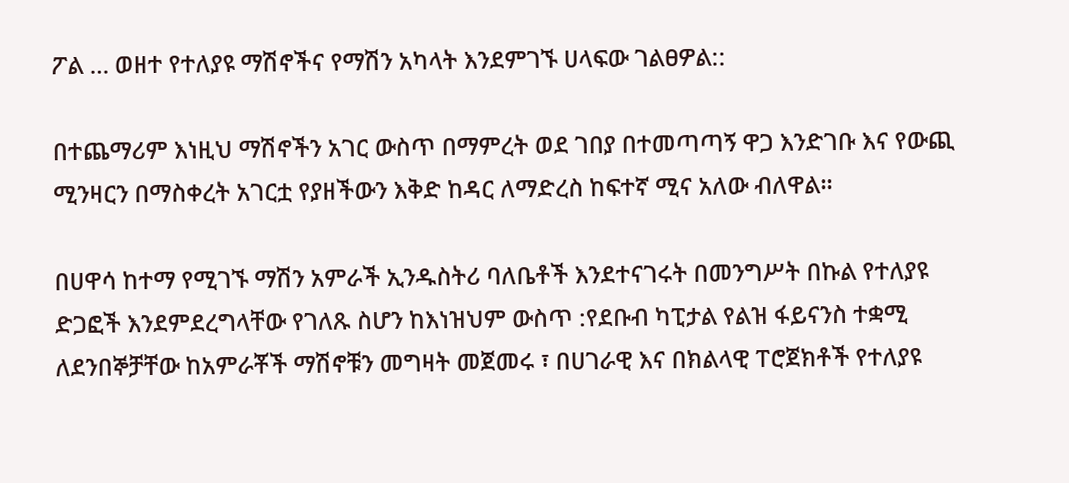ፖል … ወዘተ የተለያዩ ማሽኖችና የማሽን አካላት እንደምገኙ ሀላፍው ገልፀዎል::

በተጨማሪም እነዚህ ማሽኖችን አገር ውስጥ በማምረት ወደ ገበያ በተመጣጣኝ ዋጋ እንድገቡ እና የውጪ ሚንዛርን በማስቀረት አገርቷ የያዘችውን እቅድ ከዳር ለማድረስ ከፍተኛ ሚና አለው ብለዋል።

በሀዋሳ ከተማ የሚገኙ ማሽን አምራች ኢንዱስትሪ ባለቤቶች እንደተናገሩት በመንግሥት በኩል የተለያዩ ድጋፎች እንደምደረግላቸው የገለጹ ስሆን ከእነዝህም ውስጥ :የደቡብ ካፒታል የልዝ ፋይናንስ ተቋሚ ለደንበኞቻቸው ከአምራቾች ማሽኖቹን መግዛት መጀመሩ ፣ በሀገራዊ እና በክልላዊ ፐሮጀክቶች የተለያዩ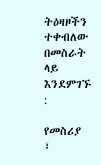ትዕዛዞችን ተቀብለው በመስራት ላይ እንደምገኙ :

የመስሪያ ፣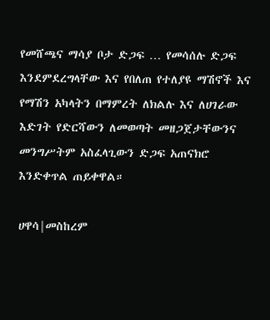የመሸጫና ማሳያ ቦታ ድጋፍ … የመሳሰሉ ድጋፍ እንደምደረግላቸው እና የበለጠ የተለያዩ ማሽኖች እና የማሽን አካላትን በማምረት ለክልሉ እና ለሀገራው እድገት የድርሻውን ለመወጣት መዘጋጀታቸውንና መንግሥትም አስፈላጊውን ድጋፍ አጠናክሮ እንድቀጥል ጠይቀዋል።

ሀዋሳ|መስከረም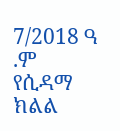7/2018 ዓ .ም የሲዳማ ክልል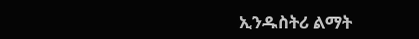ኢንዱስትሪ ልማት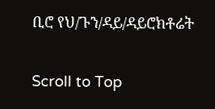ቢሮ የህ/ጉን/ዳይ/ዳይሮክቶሬት

Scroll to Top